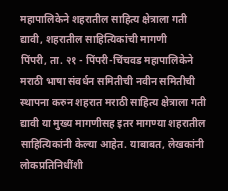महापालिकेने शहरातील साहित्य क्षेत्राला गती द्यावी, शहरातील साहित्यिकांची मागणी
पिंपरी, ता. २१ - पिंपरी-चिंचवड महापालिकेने मराठी भाषा संवर्धन समितीची नवीन समितीची स्थापना करुन शहरात मराठी साहित्य क्षेत्राला गती द्यावी या मुख्य मागणीसह इतर मागण्या शहरातील साहित्यिकांनी केल्या आहेत. याबाबत, लेखकांनी लोकप्रतिनिधींशी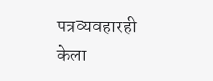पत्रव्यवहारही केला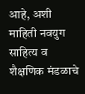आहे, अशी माहिती नवयुग साहित्य व शैक्षणिक मंडळाचे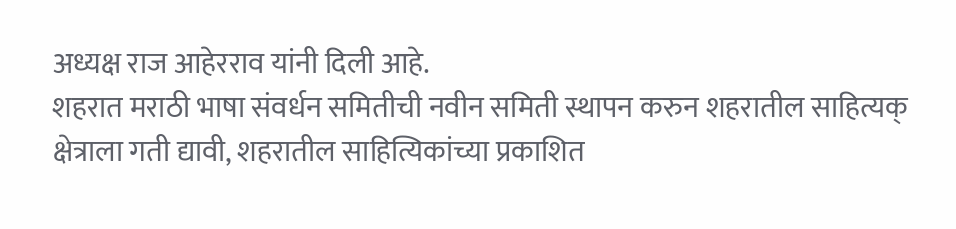अध्यक्ष राज आहेरराव यांनी दिली आहे.
शहरात मराठी भाषा संवर्धन समितीची नवीन समिती स्थापन करुन शहरातील साहित्यक् क्षेत्राला गती द्यावी, शहरातील साहित्यिकांच्या प्रकाशित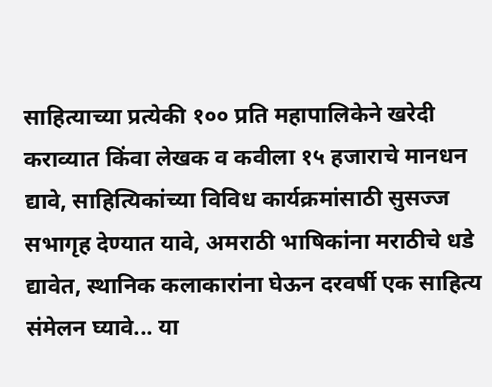साहित्याच्या प्रत्येकी १०० प्रति महापालिकेने खरेदी कराव्यात किंवा लेखक व कवीला १५ हजाराचे मानधन द्यावे, साहित्यिकांच्या विविध कार्यक्रमांसाठी सुसज्ज सभागृह देण्यात यावे, अमराठी भाषिकांना मराठीचे धडे द्यावेत, स्थानिक कलाकारांना घेऊन दरवर्षी एक साहित्य संमेलन घ्यावे... या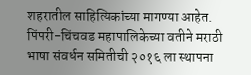शहरातील साहित्यिकांच्या मागण्या आहेत.
पिंपरी-चिंचवड महापालिकेच्या वतीने मराठी भाषा संवर्धन समितीची २०१६ ला स्थापना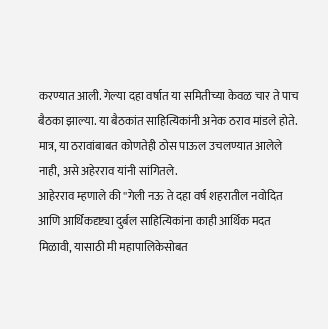करण्यात आली. गेल्या दहा वर्षात या समितीच्या केवळ चार ते पाच बैठका झाल्या. या बैठकांत साहित्यिकांनी अनेक ठराव मांडले होते. मात्र, या ठरावांबाबत कोणतेही ठोस पाऊल उचलण्यात आलेले नाही, असे अहेरराव यांनी सांगितले.
आहेरराव म्हणाले की ''गेली नऊ ते दहा वर्ष शहरातील नवोदित आणि आर्थिकदृष्ट्या दुर्बल साहित्यिकांना काही आर्थिक मदत मिळावी, यासाठी मी महापालिकेसोबत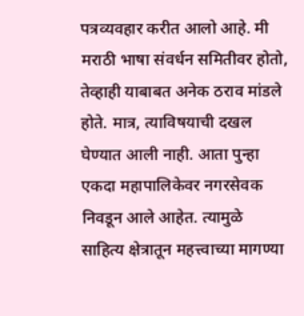पत्रव्यवहार करीत आलो आहे. मी मराठी भाषा संवर्धन समितीवर होतो, तेव्हाही याबाबत अनेक ठराव मांडले होते. मात्र, त्याविषयाची दखल घेण्यात आली नाही. आता पुन्हा एकदा महापालिकेवर नगरसेवक निवडून आले आहेत. त्यामुळे साहित्य क्षेत्रातून महत्त्वाच्या मागण्या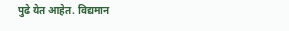पुढे येत आहेत. विद्यमान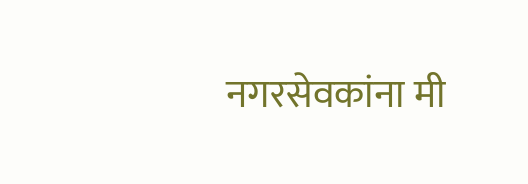नगरसेवकांना मी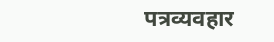पत्रव्यवहार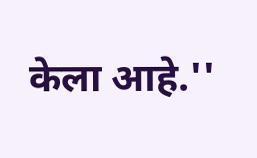केला आहे.''